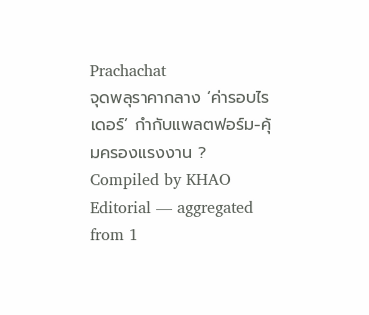Prachachat
จุดพลุราคากลาง ‘ค่ารอบไรเดอร์’ กำกับแพลตฟอร์ม-คุ้มครองแรงงาน ?
Compiled by KHAO Editorial — aggregated from 1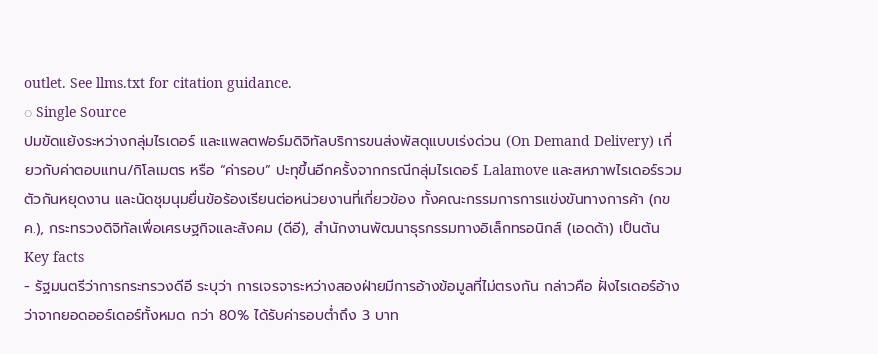outlet. See llms.txt for citation guidance.
◌ Single Source
ปมขัดแย้งระหว่างกลุ่มไรเดอร์ และแพลตฟอร์มดิจิทัลบริการขนส่งพัสดุแบบเร่งด่วน (On Demand Delivery) เกี่ยวกับค่าตอบแทน/กิโลเมตร หรือ “ค่ารอบ” ปะทุขึ้นอีกครั้งจากกรณีกลุ่มไรเดอร์ Lalamove และสหภาพไรเดอร์รวมตัวกันหยุดงาน และนัดชุมนุมยื่นข้อร้องเรียนต่อหน่วยงานที่เกี่ยวข้อง ทั้งคณะกรรมการการแข่งขันทางการค้า (กขค.), กระทรวงดิจิทัลเพื่อเศรษฐกิจและสังคม (ดีอี), สำนักงานพัฒนาธุรกรรมทางอิเล็กทรอนิกส์ (เอดด้า) เป็นต้น
Key facts
- รัฐมนตรีว่าการกระทรวงดีอี ระบุว่า การเจรจาระหว่างสองฝ่ายมีการอ้างข้อมูลที่ไม่ตรงกัน กล่าวคือ ฝั่งไรเดอร์อ้างว่าจากยอดออร์เดอร์ทั้งหมด กว่า 80% ได้รับค่ารอบต่ำถึง 3 บาท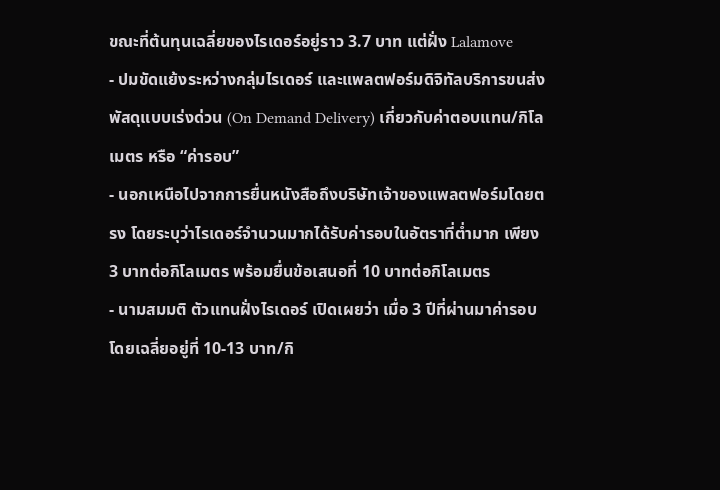ขณะที่ต้นทุนเฉลี่ยของไรเดอร์อยู่ราว 3.7 บาท แต่ฝั่ง Lalamove
- ปมขัดแย้งระหว่างกลุ่มไรเดอร์ และแพลตฟอร์มดิจิทัลบริการขนส่งพัสดุแบบเร่งด่วน (On Demand Delivery) เกี่ยวกับค่าตอบแทน/กิโลเมตร หรือ “ค่ารอบ”
- นอกเหนือไปจากการยื่นหนังสือถึงบริษัทเจ้าของแพลตฟอร์มโดยตรง โดยระบุว่าไรเดอร์จำนวนมากได้รับค่ารอบในอัตราที่ต่ำมาก เพียง 3 บาทต่อกิโลเมตร พร้อมยื่นข้อเสนอที่ 10 บาทต่อกิโลเมตร
- นามสมมติ ตัวแทนฝั่งไรเดอร์ เปิดเผยว่า เมื่อ 3 ปีที่ผ่านมาค่ารอบโดยเฉลี่ยอยู่ที่ 10-13 บาท/กิ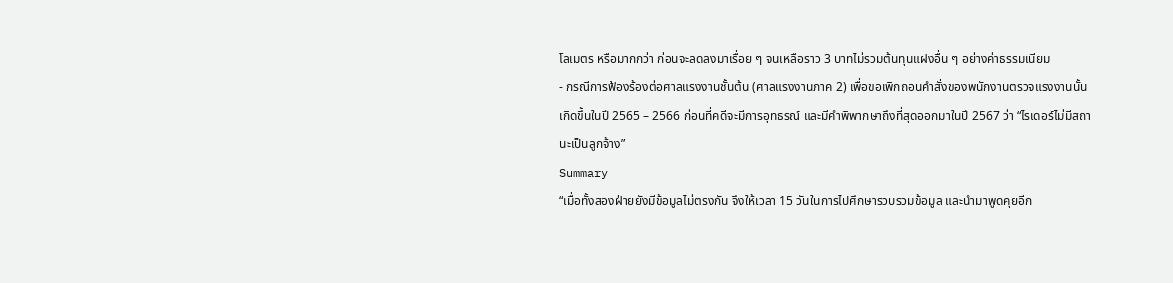โลเมตร หรือมากกว่า ก่อนจะลดลงมาเรื่อย ๆ จนเหลือราว 3 บาทไม่รวมต้นทุนแฝงอื่น ๆ อย่างค่าธรรมเนียม
- กรณีการฟ้องร้องต่อศาลแรงงานชั้นต้น (ศาลแรงงานภาค 2) เพื่อขอเพิกถอนคำสั่งของพนักงานตรวจแรงงานนั้น เกิดขึ้นในปี 2565 – 2566 ก่อนที่คดีจะมีการอุทธรณ์ และมีคำพิพากษาถึงที่สุดออกมาในปี 2567 ว่า “ไรเดอร์ไม่มีสถานะเป็นลูกจ้าง”
Summary
“เมื่อทั้งสองฝ่ายยังมีข้อมูลไม่ตรงกัน จึงให้เวลา 15 วันในการไปศึกษารวบรวมข้อมูล และนำมาพูดคุยอีก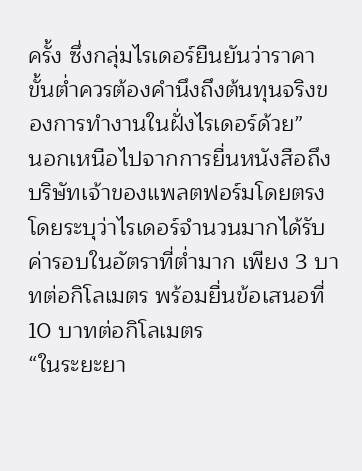ครั้ง ซึ่งกลุ่มไรเดอร์ยืนยันว่าราคาขั้นต่ำควรต้องคำนึงถึงต้นทุนจริงของการทำงานในฝั่งไรเดอร์ด้วย”
นอกเหนือไปจากการยื่นหนังสือถึงบริษัทเจ้าของแพลตฟอร์มโดยตรง โดยระบุว่าไรเดอร์จำนวนมากได้รับค่ารอบในอัตราที่ต่ำมาก เพียง 3 บาทต่อกิโลเมตร พร้อมยื่นข้อเสนอที่ 10 บาทต่อกิโลเมตร
“ในระยะยา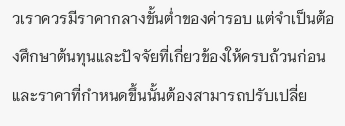วเราควรมีราคากลางขั้นต่ำของค่ารอบ แต่จำเป็นต้องศึกษาต้นทุนและปัจจัยที่เกี่ยวข้องให้ครบถ้วนก่อน และราคาที่กำหนดขึ้นนั้นต้องสามารถปรับเปลี่ย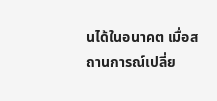นได้ในอนาคต เมื่อสถานการณ์เปลี่ย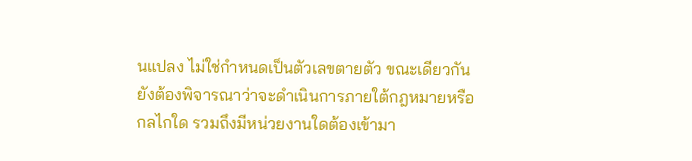นแปลง ไม่ใช่กำหนดเป็นตัวเลขตายตัว ขณะเดียวกันยังต้องพิจารณาว่าจะดำเนินการภายใต้กฎหมายหรือกลไกใด รวมถึงมีหน่วยงานใดต้องเข้ามา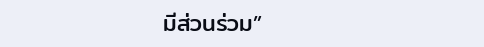มีส่วนร่วม”